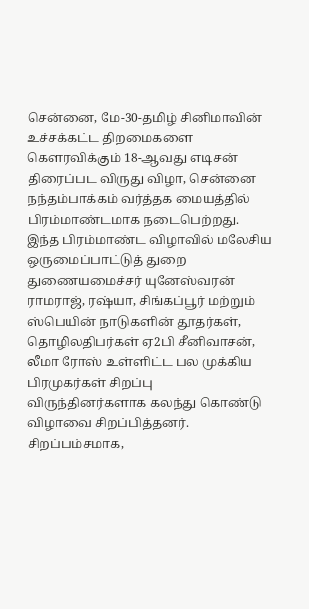சென்னை, மே-30-தமிழ் சினிமாவின் உச்சக்கட்ட திறமைகளை கௌரவிக்கும் 18-ஆவது எடிசன் திரைப்பட விருது விழா, சென்னை நந்தம்பாக்கம் வர்த்தக மையத்தில் பிரம்மாண்டமாக நடைபெற்றது.
இந்த பிரம்மாண்ட விழாவில் மலேசிய ஒருமைப்பாட்டுத் துறை துணையமைச்சர் யுனேஸ்வரன் ராமராஜ், ரஷ்யா, சிங்கப்பூர் மற்றும் ஸ்பெயின் நாடுகளின் தூதர்கள், தொழிலதிபர்கள் ஏ2பி சீனிவாசன், லீமா ரோஸ் உள்ளிட்ட பல முக்கிய பிரமுகர்கள் சிறப்பு விருந்தினர்களாக கலந்து கொண்டு விழாவை சிறப்பித்தனர்.
சிறப்பம்சமாக,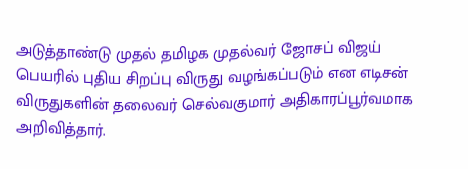அடுத்தாண்டு முதல் தமிழக முதல்வர் ஜோசப் விஜய் பெயரில் புதிய சிறப்பு விருது வழங்கப்படும் என எடிசன் விருதுகளின் தலைவர் செல்வகுமார் அதிகாரப்பூர்வமாக அறிவித்தார்.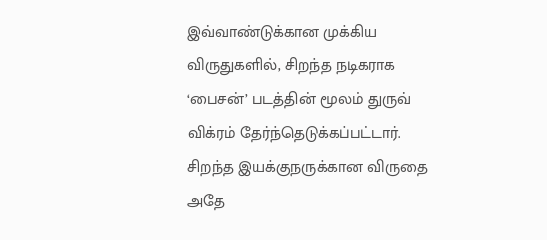இவ்வாண்டுக்கான முக்கிய விருதுகளில், சிறந்த நடிகராக ‘பைசன்’ படத்தின் மூலம் துருவ் விக்ரம் தேர்ந்தெடுக்கப்பட்டார். சிறந்த இயக்குநருக்கான விருதை அதே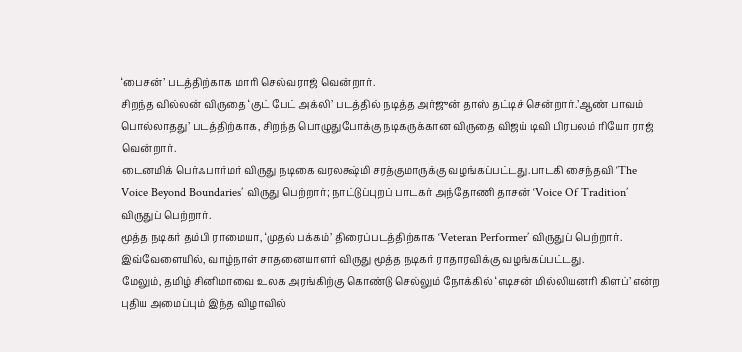‘பைசன்’ படத்திற்காக மாரி செல்வராஜ் வென்றார்.
சிறந்த வில்லன் விருதை ‘குட் பேட் அக்லி’ படத்தில் நடித்த அர்ஜுன் தாஸ் தட்டிச் சென்றார்.’ஆண் பாவம் பொல்லாதது’ படத்திற்காக, சிறந்த பொழுதுபோக்கு நடிகருக்கான விருதை விஜய் டிவி பிரபலம் ரியோ ராஜ் வென்றார்.
டைனமிக் பெர்ஃபார்மர் விருது நடிகை வரலக்ஷ்மி சரத்குமாருக்கு வழங்கப்பட்டது.பாடகி சைந்தவி ‘The Voice Beyond Boundaries’ விருது பெற்றார்; நாட்டுப்புறப் பாடகர் அந்தோணி தாசன் ‘Voice Of Tradition’ விருதுப் பெற்றார்.
மூத்த நடிகர் தம்பி ராமையா, ‘முதல் பக்கம்’ திரைப்படத்திற்காக ‘Veteran Performer’ விருதுப் பெற்றார். இவ்வேளையில், வாழ்நாள் சாதனையாளர் விருது மூத்த நடிகர் ராதாரவிக்கு வழங்கப்பட்டது.
மேலும், தமிழ் சினிமாவை உலக அரங்கிற்கு கொண்டு செல்லும் நோக்கில் ‘எடிசன் மில்லியனரி கிளப்’ என்ற புதிய அமைப்பும் இந்த விழாவில்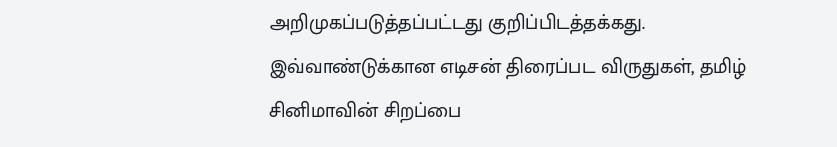அறிமுகப்படுத்தப்பட்டது குறிப்பிடத்தக்கது.
இவ்வாண்டுக்கான எடிசன் திரைப்பட விருதுகள், தமிழ் சினிமாவின் சிறப்பை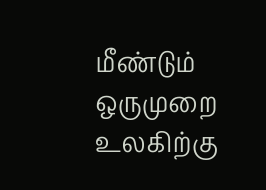மீண்டும் ஒருமுறை உலகிற்கு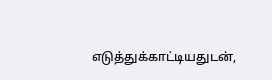எடுத்துக்காட்டியதுடன்,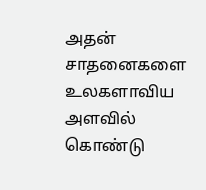அதன் சாதனைகளை உலகளாவிய அளவில் கொண்டு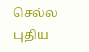செல்ல புதிய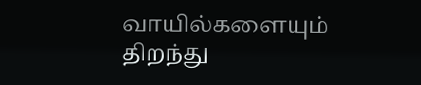வாயில்களையும் திறந்து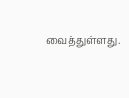வைத்துள்ளது.